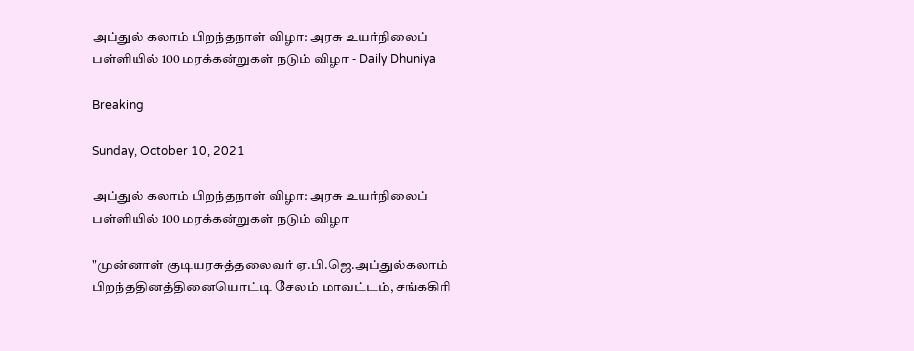அப்துல் கலாம் பிறந்தநாள் விழா: அரசு உயர்நிலைப் பள்ளியில் 100 மரக்கன்றுகள் நடும் விழா - Daily Dhuniya

Breaking

Sunday, October 10, 2021

அப்துல் கலாம் பிறந்தநாள் விழா: அரசு உயர்நிலைப் பள்ளியில் 100 மரக்கன்றுகள் நடும் விழா

"முன்னாள் குடியரசுத்தலைவர் ஏ.பி.ஜெ.அப்துல்கலாம் பிறந்ததினத்தினையொட்டி சேலம் மாவட்டம், சங்ககிரி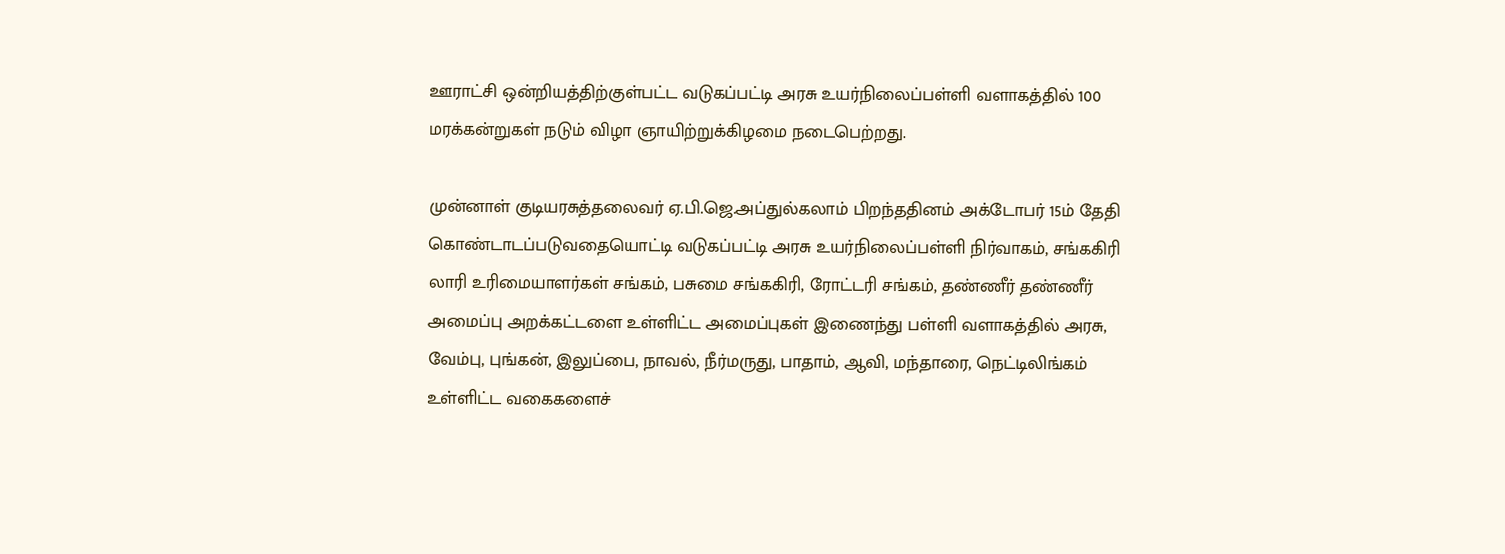ஊராட்சி ஒன்றியத்திற்குள்பட்ட வடுகப்பட்டி அரசு உயர்நிலைப்பள்ளி வளாகத்தில் 100 மரக்கன்றுகள் நடும் விழா ஞாயிற்றுக்கிழமை நடைபெற்றது.

முன்னாள் குடியரசுத்தலைவர் ஏ.பி.ஜெ.அப்துல்கலாம் பிறந்ததினம் அக்டோபர் 15ம் தேதி கொண்டாடப்படுவதையொட்டி வடுகப்பட்டி அரசு உயர்நிலைப்பள்ளி நிர்வாகம், சங்ககிரி லாரி உரிமையாளர்கள் சங்கம், பசுமை சங்ககிரி, ரோட்டரி சங்கம், தண்ணீர் தண்ணீர் அமைப்பு அறக்கட்டளை உள்ளிட்ட அமைப்புகள் இணைந்து பள்ளி வளாகத்தில் அரசு, வேம்பு, புங்கன், இலுப்பை, நாவல், நீர்மருது, பாதாம், ஆவி, மந்தாரை, நெட்டிலிங்கம் உள்ளிட்ட வகைகளைச்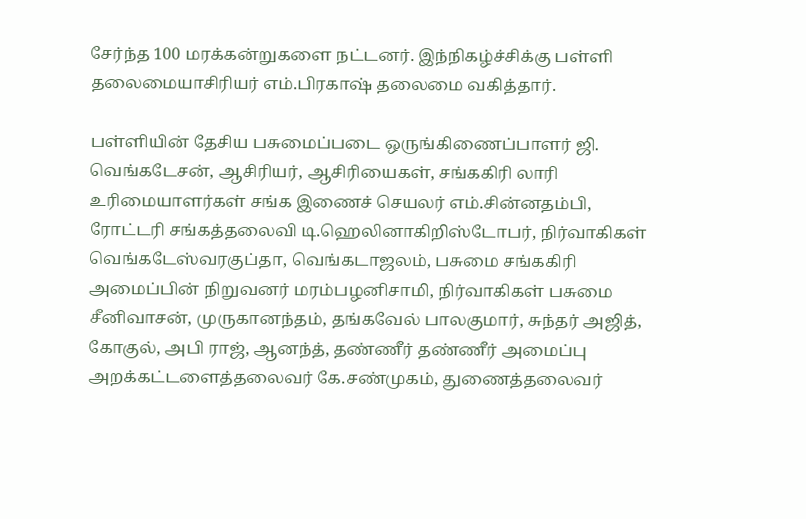சேர்ந்த 100 மரக்கன்றுகளை நட்டனர். இந்நிகழ்ச்சிக்கு பள்ளி தலைமையாசிரியர் எம்.பிரகாஷ் தலைமை வகித்தார்.

பள்ளியின் தேசிய பசுமைப்படை ஒருங்கிணைப்பாளர் ஜி. வெங்கடேசன், ஆசிரியர், ஆசிரியைகள், சங்ககிரி லாரி உரிமையாளர்கள் சங்க இணைச் செயலர் எம்.சின்னதம்பி, ரோட்டரி சங்கத்தலைவி டி.ஹெலினாகிறிஸ்டோபர், நிர்வாகிகள் வெங்கடேஸ்வரகுப்தா, வெங்கடாஜலம், பசுமை சங்ககிரி அமைப்பின் நிறுவனர் மரம்பழனிசாமி, நிர்வாகிகள் பசுமை சீனிவாசன், முருகானந்தம், தங்கவேல் பாலகுமார், சுந்தர் அஜித், கோகுல், அபி ராஜ், ஆனந்த், தண்ணீர் தண்ணீர் அமைப்பு அறக்கட்டளைத்தலைவர் கே.சண்முகம், துணைத்தலைவர்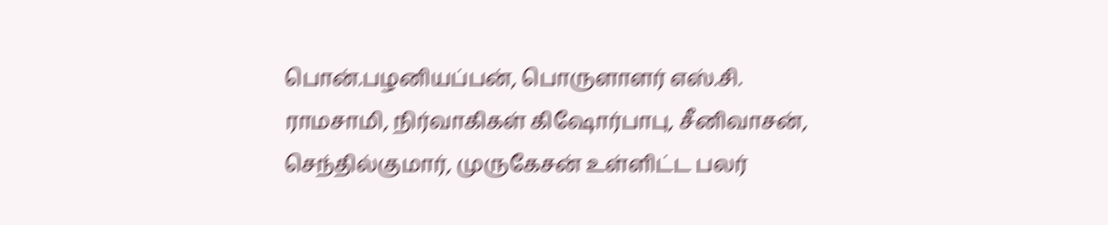பொன்.பழனியப்பன், பொருளாளர் எஸ்.சி. ராமசாமி, நிர்வாகிகள் கிஷோர்பாபு, சீனிவாசன், செந்தில்குமார், முருகேசன் உள்ளிட்ட பலர்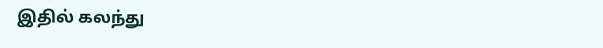இதில் கலந்து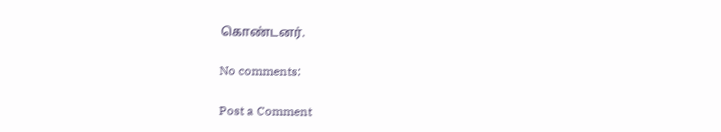கொண்டனர்.

No comments:

Post a Comment